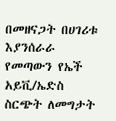በመዘናጋት በሀገሪቱ እያንሰራራ የመጣውን የኤች አይቪ/ኤድስ ስርጭት ለመግታት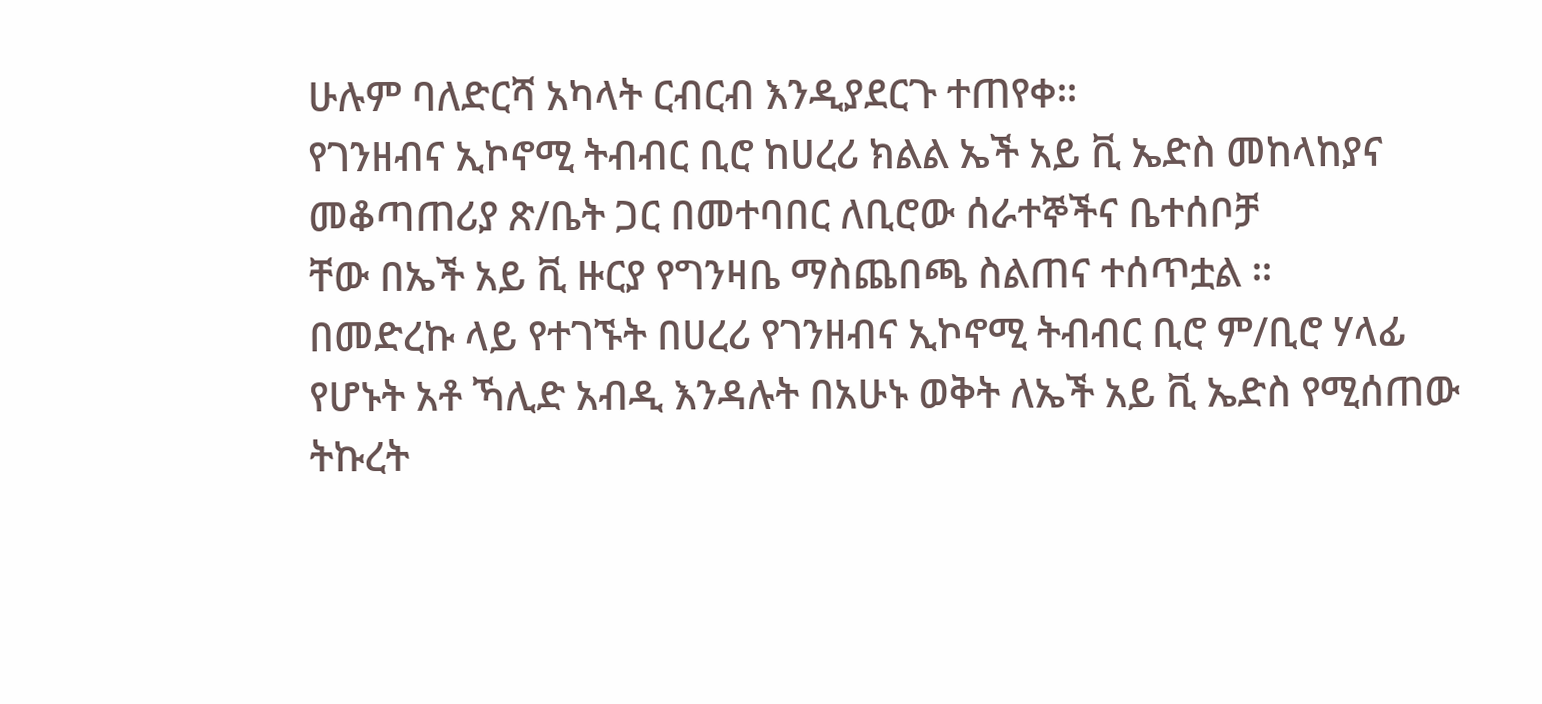ሁሉም ባለድርሻ አካላት ርብርብ እንዲያደርጉ ተጠየቀ።
የገንዘብና ኢኮኖሚ ትብብር ቢሮ ከሀረሪ ክልል ኤች አይ ቪ ኤድስ መከላከያና መቆጣጠሪያ ጽ/ቤት ጋር በመተባበር ለቢሮው ሰራተኞችና ቤተሰቦቻ
ቸው በኤች አይ ቪ ዙርያ የግንዛቤ ማስጨበጫ ስልጠና ተሰጥቷል ።
በመድረኩ ላይ የተገኙት በሀረሪ የገንዘብና ኢኮኖሚ ትብብር ቢሮ ም/ቢሮ ሃላፊ የሆኑት አቶ ኻሊድ አብዲ እንዳሉት በአሁኑ ወቅት ለኤች አይ ቪ ኤድስ የሚሰጠው ትኩረት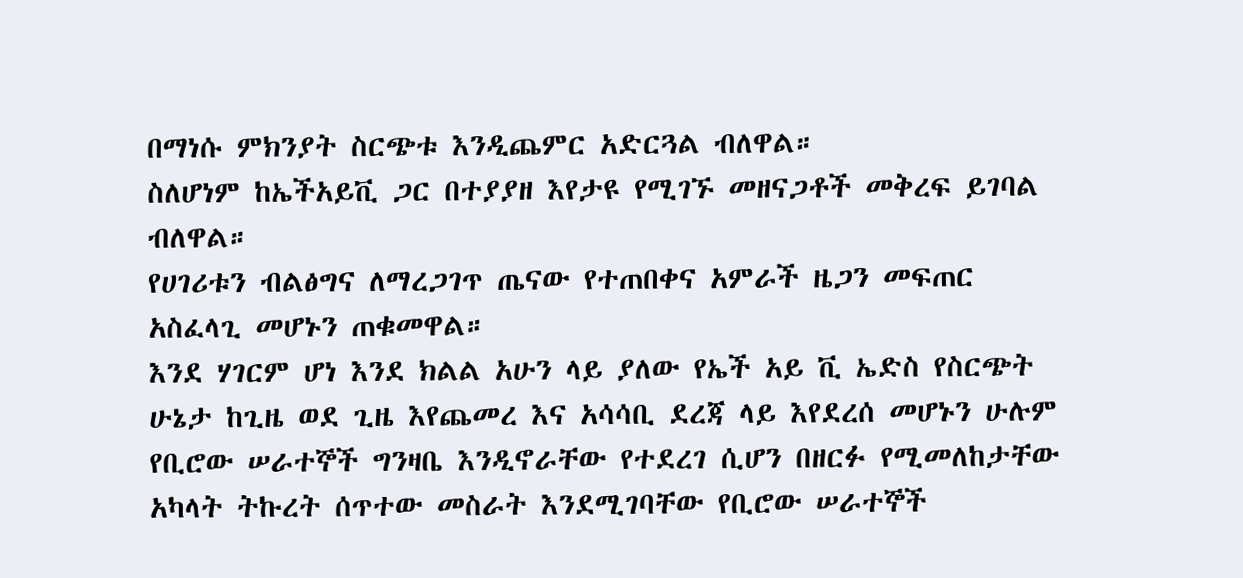በማነሱ ምክንያት ስርጭቱ እንዲጨምር አድርጓል ብለዋል።
ስለሆነም ከኤችአይቪ ጋር በተያያዘ እየታዩ የሚገኙ መዘናጋቶች መቅረፍ ይገባል ብለዋል።
የሀገሪቱን ብልፅግና ለማረጋገጥ ጤናው የተጠበቀና አምራች ዜጋን መፍጠር አስፈላጊ መሆኑን ጠቁመዋል።
እንደ ሃገርም ሆነ እንደ ክልል አሁን ላይ ያለው የኤች አይ ቪ ኤድስ የስርጭት ሁኔታ ከጊዜ ወደ ጊዜ እየጨመረ እና አሳሳቢ ደረጃ ላይ እየደረሰ መሆኑን ሁሉም የቢሮው ሠራተኞች ግንዛቤ እንዲኖራቸው የተደረገ ሲሆን በዘርፉ የሚመለከታቸው አካላት ትኩረት ሰጥተው መስራት እንደሚገባቸው የቢሮው ሠራተኞች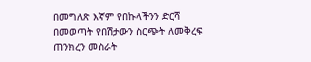በመግለጽ እኛም የበኩላችንን ድርሻ በመወጣት የበሽታውን ስርጭት ለመቅረፍ ጠንክረን መስራት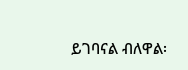ይገባናል ብለዋል፡